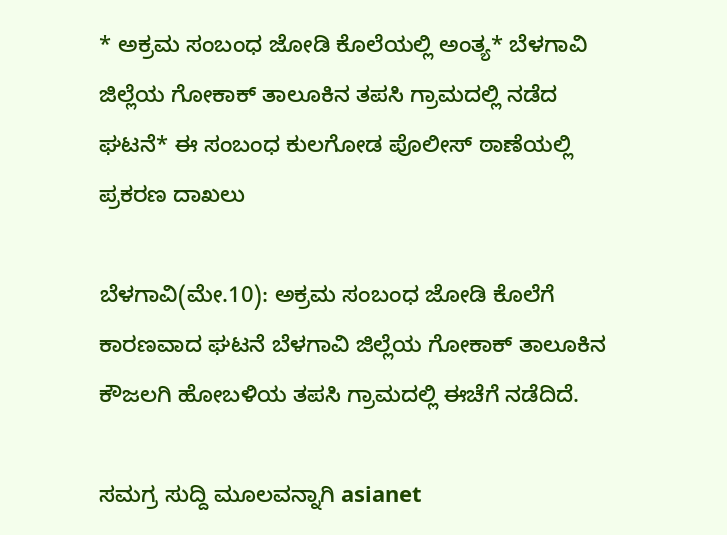* ಅಕ್ರಮ ಸಂಬಂಧ ಜೋಡಿ ಕೊಲೆಯಲ್ಲಿ ಅಂತ್ಯ* ಬೆಳಗಾವಿ ಜಿಲ್ಲೆಯ ಗೋಕಾಕ್‌ ತಾಲೂಕಿನ ತಪಸಿ ಗ್ರಾಮದಲ್ಲಿ ನಡೆದ ಘಟನೆ* ಈ ಸಂಬಂಧ ಕುಲಗೋಡ ಪೊಲೀಸ್‌ ಠಾಣೆಯಲ್ಲಿ ಪ್ರಕರಣ ದಾಖಲು

ಬೆಳಗಾವಿ(ಮೇ.10): ಅಕ್ರಮ ಸಂಬಂಧ ಜೋಡಿ ಕೊಲೆಗೆ ಕಾರಣವಾದ ಘಟನೆ ಬೆಳಗಾವಿ ಜಿಲ್ಲೆಯ ಗೋಕಾಕ್‌ ತಾಲೂಕಿನ ಕೌಜಲಗಿ ಹೋಬಳಿಯ ತಪಸಿ ಗ್ರಾಮದಲ್ಲಿ ಈಚೆಗೆ ನಡೆದಿದೆ.

ಸಮಗ್ರ ಸುದ್ದಿ ಮೂಲವನ್ನಾಗಿ asianet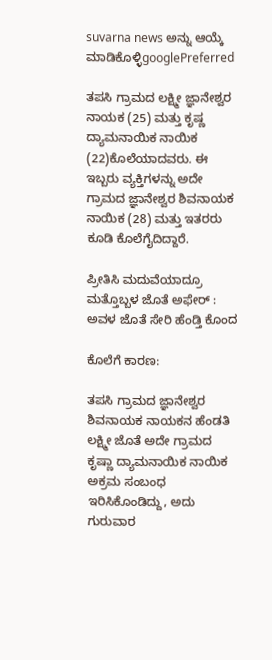suvarna news ಅನ್ನು ಆಯ್ಕೆ ಮಾಡಿಕೊಳ್ಳಿgooglePreferred

ತಪಸಿ ಗ್ರಾಮದ ಲಕ್ಷ್ಮೀ ಜ್ಞಾನೇಶ್ವರ ನಾಯಕ (25) ಮತ್ತು ಕೃಷ್ಣ ದ್ಯಾಮನಾಯಿಕ ನಾಯಿಕ (22)ಕೊಲೆಯಾದವರು. ಈ ಇಬ್ಬರು ವ್ಯಕ್ತಿಗಳನ್ನು ಅದೇ ಗ್ರಾಮದ ಜ್ಞಾನೇಶ್ವರ ಶಿವನಾಯಕ ನಾಯಿಕ (28) ಮತ್ತು ಇತರರು ಕೂಡಿ ಕೊಲೆಗೈದಿದ್ದಾರೆ.

ಪ್ರೀತಿಸಿ ಮದುವೆಯಾದ್ರೂ ಮತ್ತೊಬ್ಬಳ ಜೊತೆ ಅಫೇರ್ : ಅವಳ ಜೊತೆ ಸೇರಿ ಹೆಂಡ್ತಿ ಕೊಂದ

ಕೊಲೆಗೆ ಕಾರಣ:

ತಪಸಿ ಗ್ರಾಮದ ಜ್ಞಾನೇಶ್ವರ ಶಿವನಾಯಕ ನಾಯಕನ ಹೆಂಡತಿ ಲಕ್ಷ್ಮೀ ಜೊತೆ ಅದೇ ಗ್ರಾಮದ ಕೃಷ್ಣಾ ದ್ಯಾಮನಾಯಿಕ ನಾಯಿಕ ಅಕ್ರಮ ಸಂಬಂಧ ಇರಿಸಿಕೊಂಡಿದ್ದು, ಅದು ಗುರುವಾರ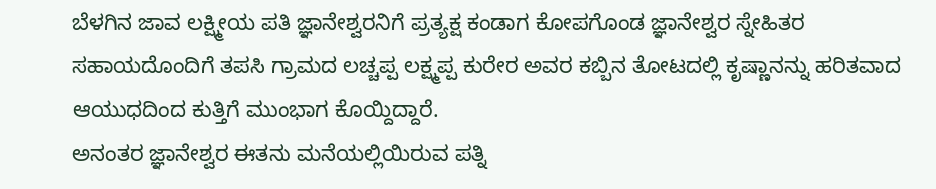ಬೆಳಗಿನ ಜಾವ ಲಕ್ಷ್ಮೀಯ ಪತಿ ಜ್ಞಾನೇಶ್ವರನಿಗೆ ಪ್ರತ್ಯಕ್ಷ ಕಂಡಾಗ ಕೋಪಗೊಂಡ ಜ್ಞಾನೇಶ್ವರ ಸ್ನೇಹಿತರ ಸಹಾಯದೊಂದಿಗೆ ತಪಸಿ ಗ್ರಾಮದ ಲಚ್ಚಪ್ಪ ಲಕ್ಷ್ಮಪ್ಪ ಕುರೇರ ಅವರ ಕಬ್ಬಿನ ತೋಟದಲ್ಲಿ ಕೃಷ್ಣಾನನ್ನು ಹರಿತವಾದ ಆಯುಧದಿಂದ ಕುತ್ತಿಗೆ ಮುಂಭಾಗ ಕೊಯ್ದಿದ್ದಾರೆ.
ಅನಂತರ ಜ್ಞಾನೇಶ್ವರ ಈತನು ಮನೆಯಲ್ಲಿಯಿರುವ ಪತ್ನಿ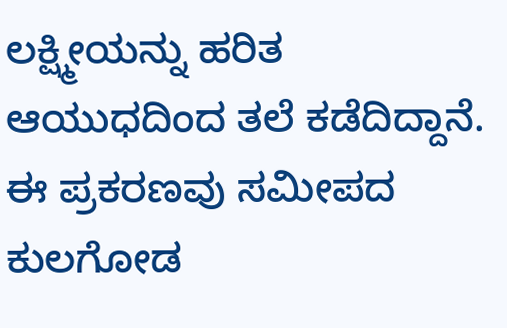ಲಕ್ಷ್ಮೀಯನ್ನು ಹರಿತ ಆಯುಧದಿಂದ ತಲೆ ಕಡೆದಿದ್ದಾನೆ. ಈ ಪ್ರಕರಣವು ಸಮೀಪದ ಕುಲಗೋಡ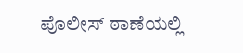ಪೊಲೀಸ್‌ ಠಾಣೆಯಲ್ಲಿ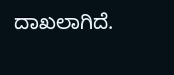ದಾಖಲಾಗಿದೆ.